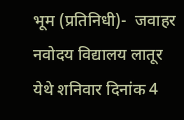भूम (प्रतिनिधी)-  जवाहर नवोदय विद्यालय लातूर येथे शनिवार दिनांक 4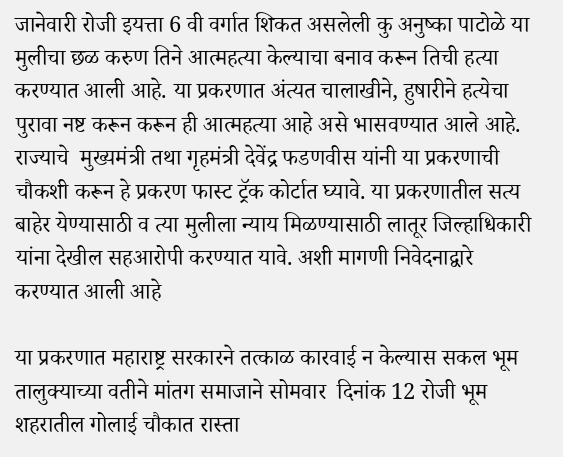जानेवारी रोजी इयत्ता 6 वी वर्गात शिकत असलेली कु अनुष्का पाटोळे या मुलीचा छळ करुण तिने आत्महत्या केल्याचा बनाव करून तिची हत्या करण्यात आली आहे. या प्रकरणात अंत्यत चालाखीने, हुषारीने हत्येचा पुरावा नष्ट करून करून ही आत्महत्या आहे असे भासवण्यात आले आहे. राज्याचे  मुख्यमंत्री तथा गृहमंत्री देवेंद्र फडणवीस यांनी या प्रकरणाची  चौकशी करून हे प्रकरण फास्ट ट्रॅक कोर्टात घ्यावे. या प्रकरणातील सत्य बाहेर येण्यासाठी व त्या मुलीला न्याय मिळण्यासाठी लातूर जिल्हाधिकारी यांना देखील सहआरोपी करण्यात यावे. अशी मागणी निवेदनाद्वारे करण्यात आली आहे

या प्रकरणात महाराष्ट्र सरकारने तत्काळ कारवाई न केल्यास सकल भूम तालुक्याच्या वतीने मांतग समाजाने सोमवार  दिनांक 12 रोजी भूम शहरातील गोलाई चौकात रास्ता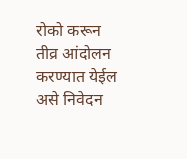रोको करून तीव्र आंदोलन करण्यात येईल असे निवेदन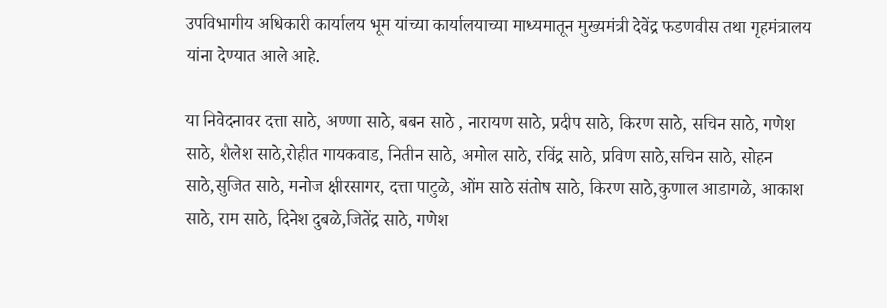उपविभागीय अधिकारी कार्यालय भूम यांच्या कार्यालयाच्या माध्यमातून मुख्यमंत्री देवेंद्र फडणवीस तथा गृहमंत्रालय यांना देण्यात आले आहे.

या निवेदनावर दत्ता साठे, अण्णा साठे, बबन साठे , नारायण साठे, प्रदीप साठे, किरण साठे, सचिन साठे, गणेश साठे, शैलेश साठे,रोहीत गायकवाड, नितीन साठे, अमोल साठे, रविंद्र साठे, प्रविण साठे,सचिन साठे, सोहन साठे,सुजित साठे, मनोज क्षीरसागर, दत्ता पाटुळे, ओंम साठे संतोष साठे, किरण साठे,कुणाल आडागळे, आकाश साठे, राम साठे, दिनेश दुबळे,जितेंद्र साठे, गणेश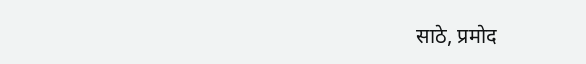साठे, प्रमोद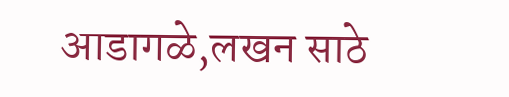आडागळे,लखन साठे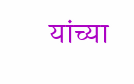यांच्या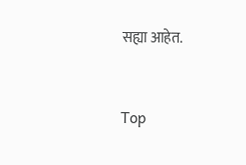सह्या आहेत.


Top